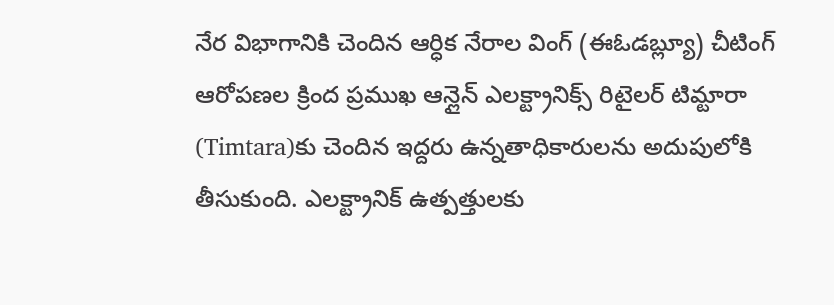నేర విభాగానికి చెందిన ఆర్ధిక నేరాల వింగ్ (ఈఓడబ్ల్యూ) చీటింగ్ ఆరోపణల క్రింద ప్రముఖ ఆన్లైన్ ఎలక్ట్రానిక్స్ రిటైలర్ టిమ్టారా (Timtara)కు చెందిన ఇద్దరు ఉన్నతాధికారులను అదుపులోకి తీసుకుంది. ఎలక్ట్రానిక్ ఉత్పత్తులకు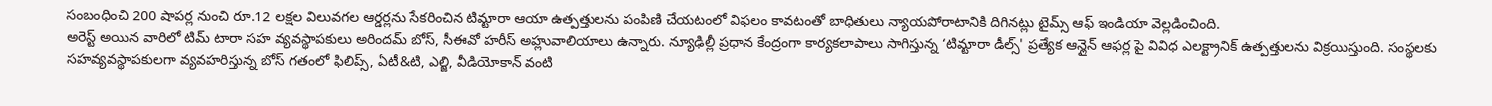సంబంధించి 200 షాపర్ల నుంచి రూ.12 లక్షల విలువగల ఆర్డర్లను సేకరించిన టిమ్టారా ఆయా ఉత్పత్తులను పంపిణి చేయటంలో విఫలం కావటంతో బాధితులు న్యాయపోరాటానికి దిగినట్లు టైమ్స్ ఆఫ్ ఇండియా వెల్లడించింది.
అరెస్ట్ అయిన వారిలో టిమ్ టారా సహ వ్యవస్థాపకులు అరిందమ్ బోస్, సీఈవో హరీస్ అహ్లువాలియాలు ఉన్నారు. న్యూఢిల్లీ ప్రధాన కేంద్రంగా కార్యకలాపాలు సాగిస్తున్న ‘టిమ్టారా డీల్స్' ప్రత్యేక ఆన్లైన్ ఆఫర్ల పై వివిధ ఎలక్ట్రానిక్ ఉత్పత్తులను విక్రయిస్తుంది. సంస్థలకు సహవ్యవస్థాపకులగా వ్యవహరిస్తున్న బోస్ గతంలో ఫిలిప్స్, ఏటీ&టి, ఎల్జి, వీడియోకాన్ వంటి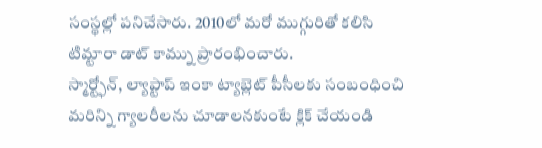సంస్థల్లో పనిచేసారు. 2010లో మరో ముగ్గురితో కలిసి టిమ్టారా డాట్ కామ్ను ప్రారంభించారు.
స్మార్ట్ఫోన్, ల్యాప్టాప్ ఇంకా ట్యాబ్లెట్ పీసీలకు సంబంధించి మరిన్ని గ్యాలరీలను చూడాలనకుంటే క్లిక్ చేయండి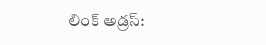లింక్ అడ్రస్: